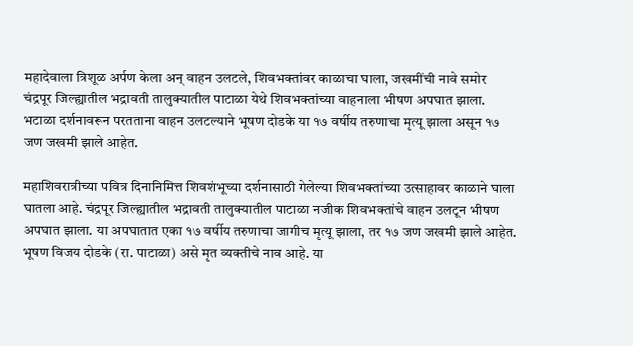महादेवाला त्रिशूळ अर्पण केला अन् वाहन उलटले, शिवभक्तांवर काळाचा घाला, जखमींची नावे समोर
चंद्रपूर जिल्ह्यातील भद्रावती तालुक्यातील पाटाळा येथे शिवभक्तांच्या वाहनाला भीषण अपघात झाला. भटाळा दर्शनावरून परतताना वाहन उलटल्याने भूषण दोडके या १७ वर्षीय तरुणाचा मृत्यू झाला असून १७ जण जखमी झाले आहेत.

महाशिवरात्रीच्या पवित्र दिनानिमित्त शिवशंभूच्या दर्शनासाठी गेलेल्या शिवभक्तांच्या उत्साहावर काळाने घाला घातला आहे. चंद्रपूर जिल्ह्यातील भद्रावती तालुक्यातील पाटाळा नजीक शिवभक्तांचे वाहन उलटून भीषण अपघात झाला. या अपघातात एका १७ वर्षीय तरुणाचा जागीच मृत्यू झाला, तर १७ जण जखमी झाले आहेत. भूषण विजय दोडके (रा. पाटाळा) असे मृत व्यक्तीचे नाव आहे. या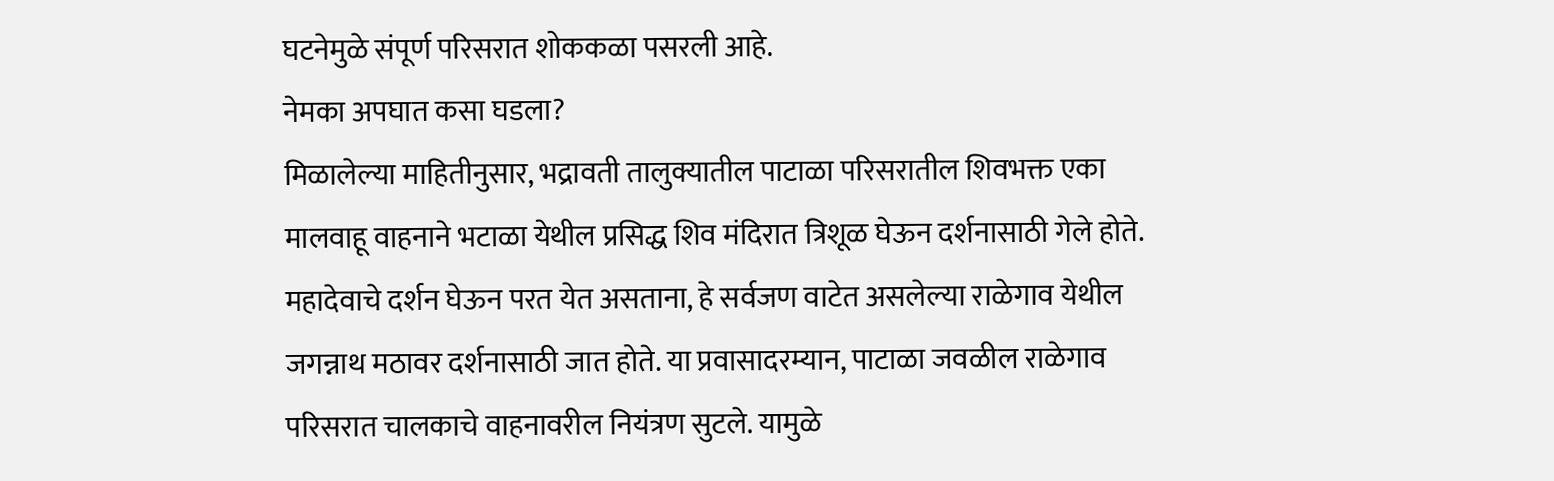घटनेमुळे संपूर्ण परिसरात शोककळा पसरली आहे.
नेमका अपघात कसा घडला?
मिळालेल्या माहितीनुसार, भद्रावती तालुक्यातील पाटाळा परिसरातील शिवभक्त एका मालवाहू वाहनाने भटाळा येथील प्रसिद्ध शिव मंदिरात त्रिशूळ घेऊन दर्शनासाठी गेले होते. महादेवाचे दर्शन घेऊन परत येत असताना, हे सर्वजण वाटेत असलेल्या राळेगाव येथील जगन्नाथ मठावर दर्शनासाठी जात होते. या प्रवासादरम्यान, पाटाळा जवळील राळेगाव परिसरात चालकाचे वाहनावरील नियंत्रण सुटले. यामुळे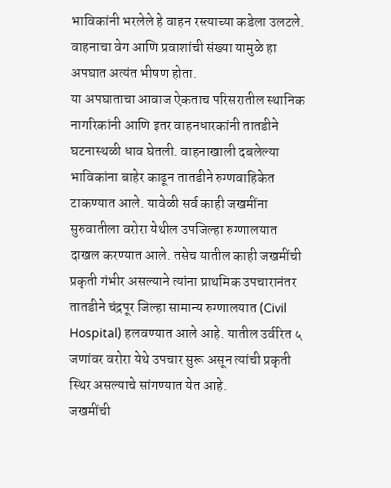भाविकांनी भरलेले हे वाहन रस्त्याच्या कडेला उलटले. वाहनाचा वेग आणि प्रवाशांची संख्या यामुळे हा अपघात अत्यंत भीषण होता.
या अपघाताचा आवाज ऐकताच परिसरातील स्थानिक नागरिकांनी आणि इतर वाहनधारकांनी तातडीने घटनास्थळी धाव घेतली. वाहनाखाली दबलेल्या भाविकांना बाहेर काढून तातडीने रुग्णवाहिकेत टाकण्यात आले. यावेळी सर्व काही जखमींना सुरुवातीला वरोरा येथील उपजिल्हा रुग्णालयात दाखल करण्यात आले. तसेच यातील काही जखमींची प्रकृती गंभीर असल्याने त्यांना प्राथमिक उपचारानंतर तातडीने चंद्रपूर जिल्हा सामान्य रुग्णालयात (Civil Hospital) हलवण्यात आले आहे. यातील उर्वरित ५ जणांवर वरोरा येथे उपचार सुरू असून त्यांची प्रकृती स्थिर असल्याचे सांगण्यात येत आहे.
जखमींची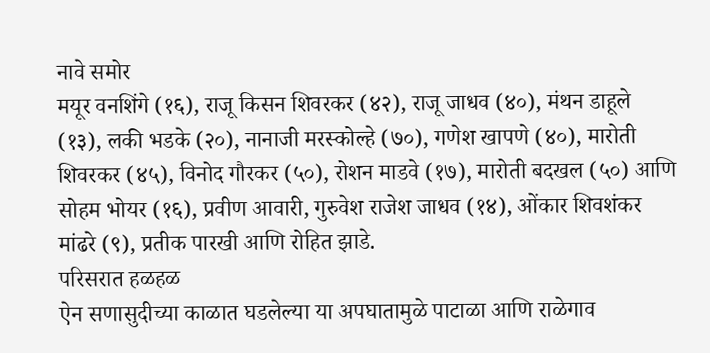नावे समोर
मयूर वनशिंगे (१६), राजू किसन शिवरकर (४२), राजू जाधव (४०), मंथन डाहूले (१३), लकी भडके (२०), नानाजी मरस्कोल्हे (७०), गणेश खापणे (४०), मारोती शिवरकर (४५), विनोद गौरकर (५०), रोशन माडवे (१७), मारोती बदखल (५०) आणि सोहम भोयर (१६), प्रवीण आवारी, गुरुवेश राजेश जाधव (१४), ओंकार शिवशंकर मांढरे (९), प्रतीक पारखी आणि रोहित झाडे.
परिसरात हळहळ
ऐन सणासुदीच्या काळात घडलेल्या या अपघातामुळे पाटाळा आणि राळेगाव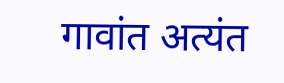गावांत अत्यंत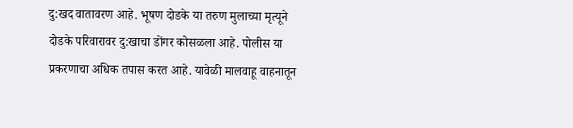दु:खद वातावरण आहे. भूषण दोडके या तरुण मुलाच्या मृत्यूने दोडके परिवारावर दु:खाचा डोंगर कोसळला आहे. पोलीस या प्रकरणाचा अधिक तपास करत आहे. यावेळी मालवाहू वाहनातून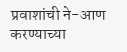प्रवाशांची ने-आण करण्याच्या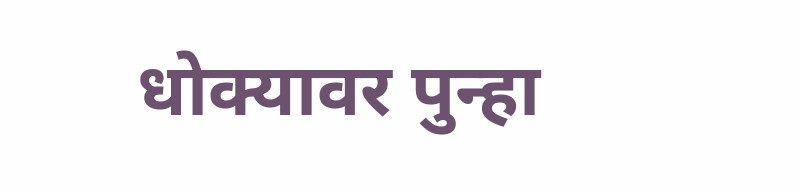धोक्यावर पुन्हा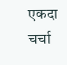एकदा चर्चा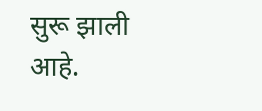सुरू झाली आहे.